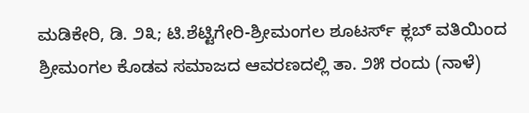ಮಡಿಕೇರಿ, ಡಿ. ೨೩; ಟಿ.ಶೆಟ್ಟಿಗೇರಿ-ಶ್ರೀಮಂಗಲ ಶೂಟರ್ಸ್ ಕ್ಲಬ್ ವತಿಯಿಂದ ಶ್ರೀಮಂಗಲ ಕೊಡವ ಸಮಾಜದ ಆವರಣದಲ್ಲಿ ತಾ. ೨೫ ರಂದು (ನಾಳೆ)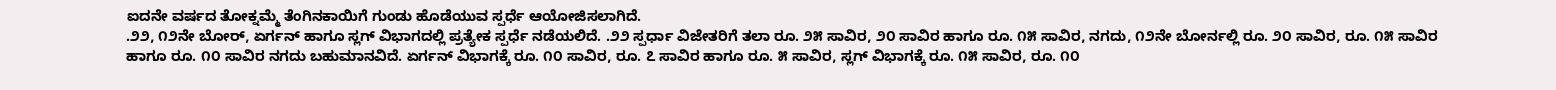ಐದನೇ ವರ್ಷದ ತೋಕ್ನಮ್ಮೆ ತೆಂಗಿನಕಾಯಿಗೆ ಗುಂಡು ಹೊಡೆಯುವ ಸ್ಪರ್ಧೆ ಆಯೋಜಿಸಲಾಗಿದೆ.
.೨೨, ೧೨ನೇ ಬೋರ್, ಏರ್ಗನ್ ಹಾಗೂ ಸ್ಲಗ್ ವಿಭಾಗದಲ್ಲಿ ಪ್ರತ್ಯೇಕ ಸ್ಪರ್ಧೆ ನಡೆಯಲಿದೆ. .೨೨ ಸ್ಪರ್ಧಾ ವಿಜೇತರಿಗೆ ತಲಾ ರೂ. ೨೫ ಸಾವಿರ, ೨೦ ಸಾವಿರ ಹಾಗೂ ರೂ. ೧೫ ಸಾವಿರ, ನಗದು, ೧೨ನೇ ಬೋರ್ನಲ್ಲಿ ರೂ. ೨೦ ಸಾವಿರ, ರೂ. ೧೫ ಸಾವಿರ ಹಾಗೂ ರೂ. ೧೦ ಸಾವಿರ ನಗದು ಬಹುಮಾನವಿದೆ. ಏರ್ಗನ್ ವಿಭಾಗಕ್ಕೆ ರೂ. ೧೦ ಸಾವಿರ, ರೂ. ೭ ಸಾವಿರ ಹಾಗೂ ರೂ. ೫ ಸಾವಿರ, ಸ್ಲಗ್ ವಿಭಾಗಕ್ಕೆ ರೂ. ೧೫ ಸಾವಿರ, ರೂ. ೧೦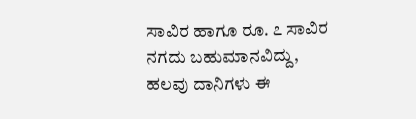ಸಾವಿರ ಹಾಗೂ ರೂ. ೭ ಸಾವಿರ ನಗದು ಬಹುಮಾನವಿದ್ದು, ಹಲವು ದಾನಿಗಳು ಈ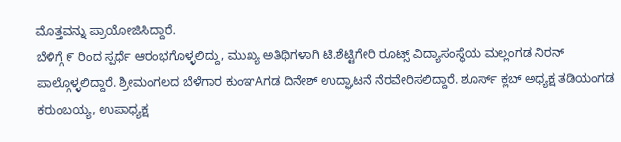ಮೊತ್ತವನ್ನು ಪ್ರಾಯೋಜಿಸಿದ್ದಾರೆ.
ಬೆಳಿಗ್ಗೆ ೯ ರಿಂದ ಸ್ಪರ್ಧೆ ಆರಂಭಗೊಳ್ಳಲಿದ್ದು, ಮುಖ್ಯ ಅತಿಥಿಗಳಾಗಿ ಟಿ.ಶೆಟ್ಟಿಗೇರಿ ರೂಟ್ಸ್ ವಿದ್ಯಾಸಂಸ್ಥೆಯ ಮಲ್ಲಂಗಡ ನಿರನ್ ಪಾಲ್ಗೊಳ್ಳಲಿದ್ದಾರೆ. ಶ್ರೀಮಂಗಲದ ಬೆಳೆಗಾರ ಕುಂಞAಗಡ ದಿನೇಶ್ ಉದ್ಘಾಟನೆ ನೆರವೇರಿಸಲಿದ್ದಾರೆ. ಶೂರ್ಸ್ ಕ್ಲಬ್ ಅಧ್ಯಕ್ಷ ತಡಿಯಂಗಡ ಕರುಂಬಯ್ಯ, ಉಪಾಧ್ಯಕ್ಷ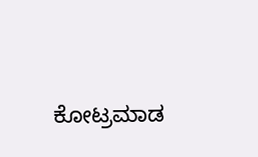ಕೋಟ್ರಮಾಡ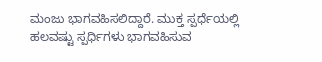ಮಂಜು ಭಾಗವಹಿಸಲಿದ್ದಾರೆ. ಮುಕ್ತ ಸ್ಪರ್ಧೆಯಲ್ಲಿ ಹಲವಷ್ಟು ಸ್ಪರ್ಧಿಗಳು ಭಾಗವಹಿಸುವ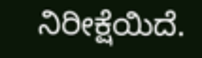ನಿರೀಕ್ಷೆಯಿದೆ.